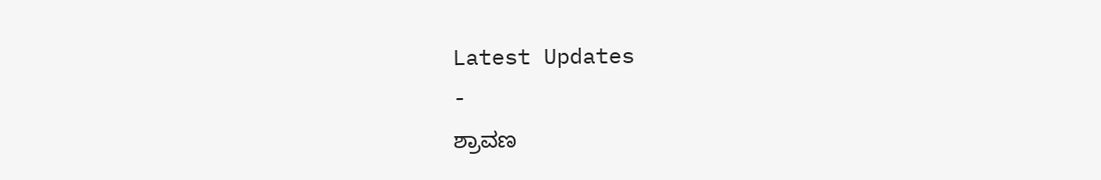Latest Updates
-
ಶ್ರಾವಣ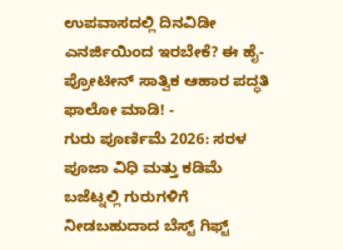ಉಪವಾಸದಲ್ಲಿ ದಿನವಿಡೀ ಎನರ್ಜಿಯಿಂದ ಇರಬೇಕೆ? ಈ ಹೈ-ಪ್ರೋಟೀನ್ ಸಾತ್ವಿಕ ಆಹಾರ ಪದ್ಧತಿ ಫಾಲೋ ಮಾಡಿ! -
ಗುರು ಪೂರ್ಣಿಮೆ 2026: ಸರಳ ಪೂಜಾ ವಿಧಿ ಮತ್ತು ಕಡಿಮೆ ಬಜೆಟ್ನಲ್ಲಿ ಗುರುಗಳಿಗೆ ನೀಡಬಹುದಾದ ಬೆಸ್ಟ್ ಗಿಫ್ಟ್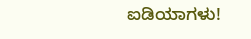ಐಡಿಯಾಗಳು!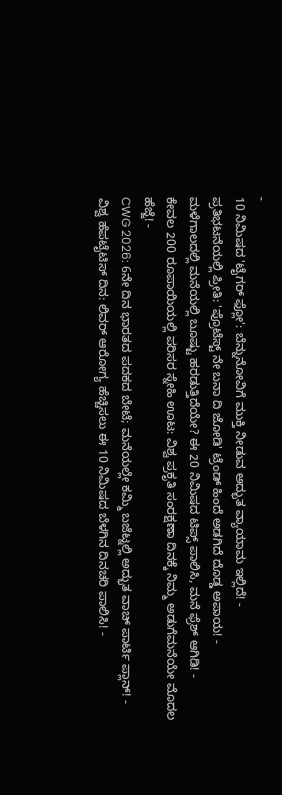-
10 ನಿಮಿಷದ 'ಟೈಗರ್ ಫ್ಲೋ': ಬೆನ್ನುನೋವಿಗೆ ಮುಕ್ತಿ ನೀಡುವ ಅದ್ಭುತ ವ್ಯಾಯಾಮ ಇಲ್ಲಿದೆ! -
ಪ್ರತಿಭಟನೆಯಲ್ಲಿ ಪ್ರೀತಿ: 'ಪ್ರೊಟೆಸ್ಟ್ ನೇ ಬನಾ ದಿ ಜೋಡಿ' ಟ್ರೆಂಡ್ ಹಿಂದೆ ಅಡಗಿದೆ ದೊಡ್ಡ ಅಪಾಯ! -
ಮಳೆಗಾಲದಲ್ಲಿ ಮನೆಯಲ್ಲಿ ಬೂಷ್ಟು ಹರಡುತ್ತಿದೆಯೇ? ಈ 20 ನಿಮಿಷದ ಟಿಪ್ಸ್ ಪಾಲಿಸಿ, ಮನೆ ಫ್ರೆಶ್ ಆಗಿಡಿ! -
ಕೇವಲ 200 ರೂಪಾಯಿಯಲ್ಲಿ ಪರಿಸರ ಸ್ನೇಹಿ ಊಟ: ವಿಶ್ವ ಪ್ರಕೃತಿ ಸಂರಕ್ಷಣಾ ದಿನಕ್ಕೆ ನಿಮ್ಮ ಅಡುಗೆಮನೆಯೇ ಮೊದಲ ಹೆಜ್ಜೆ! -
CWG 2026: 6ನೇ ದಿನ ಭಾರತದ ಪದಕದ ಬೇಟೆ; ಮನೆಯಲ್ಲೇ ಕಮ್ಮಿ ಬಜೆಟ್ನಲ್ಲಿ ಅದ್ಭುತ ವಾಚ್ ಪಾರ್ಟಿ ಪ್ಲಾನ್! -
ವಿಶ್ವ ಹೆಪಟೈಟಿಸ್ ದಿನ: ಲಿವರ್ ಆರೋಗ್ಯ ಹೆಚ್ಚಿಸಲು ಈ 10 ನಿಮಿಷದ ಬೆಳಗಿನ ದಿನಚರಿ ಪಾಲಿಸಿ! -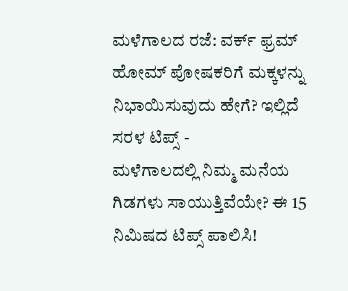ಮಳೆಗಾಲದ ರಜೆ: ವರ್ಕ್ ಫ್ರಮ್ ಹೋಮ್ ಪೋಷಕರಿಗೆ ಮಕ್ಕಳನ್ನು ನಿಭಾಯಿಸುವುದು ಹೇಗೆ? ಇಲ್ಲಿದೆ ಸರಳ ಟಿಪ್ಸ್ -
ಮಳೆಗಾಲದಲ್ಲಿ ನಿಮ್ಮ ಮನೆಯ ಗಿಡಗಳು ಸಾಯುತ್ತಿವೆಯೇ? ಈ 15 ನಿಮಿಷದ ಟಿಪ್ಸ್ ಪಾಲಿಸಿ!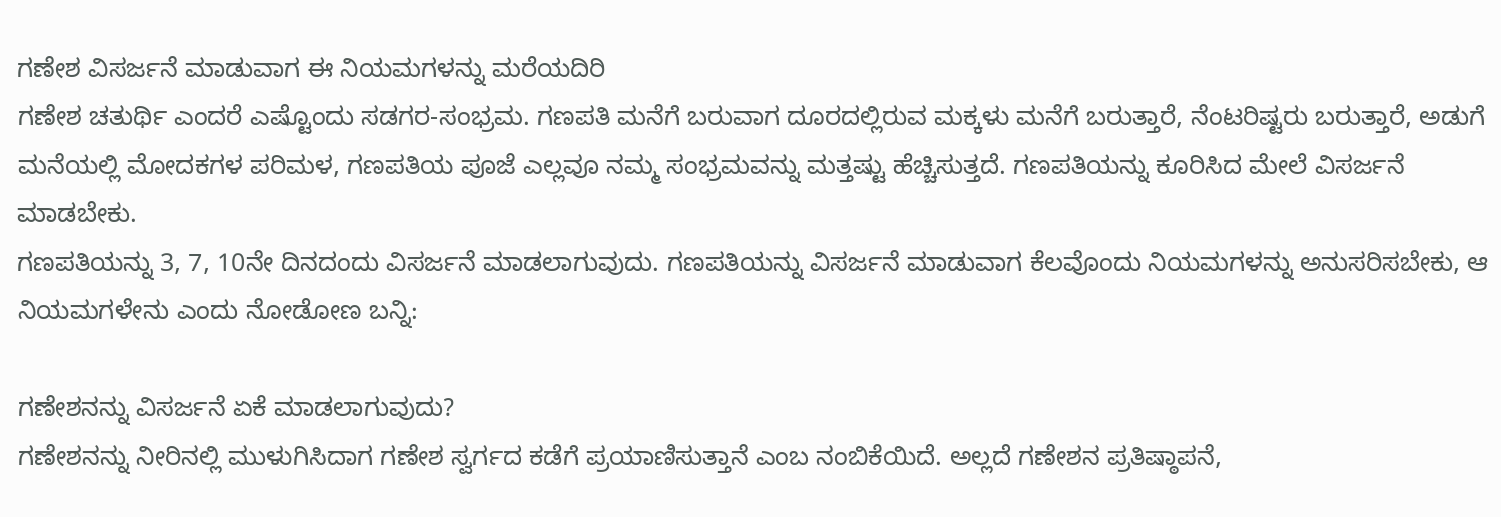ಗಣೇಶ ವಿಸರ್ಜನೆ ಮಾಡುವಾಗ ಈ ನಿಯಮಗಳನ್ನು ಮರೆಯದಿರಿ
ಗಣೇಶ ಚತುರ್ಥಿ ಎಂದರೆ ಎಷ್ಟೊಂದು ಸಡಗರ-ಸಂಭ್ರಮ. ಗಣಪತಿ ಮನೆಗೆ ಬರುವಾಗ ದೂರದಲ್ಲಿರುವ ಮಕ್ಕಳು ಮನೆಗೆ ಬರುತ್ತಾರೆ, ನೆಂಟರಿಷ್ಟರು ಬರುತ್ತಾರೆ, ಅಡುಗೆ ಮನೆಯಲ್ಲಿ ಮೋದಕಗಳ ಪರಿಮಳ, ಗಣಪತಿಯ ಪೂಜೆ ಎಲ್ಲವೂ ನಮ್ಮ ಸಂಭ್ರಮವನ್ನು ಮತ್ತಷ್ಟು ಹೆಚ್ಚಿಸುತ್ತದೆ. ಗಣಪತಿಯನ್ನು ಕೂರಿಸಿದ ಮೇಲೆ ವಿಸರ್ಜನೆ ಮಾಡಬೇಕು.
ಗಣಪತಿಯನ್ನು 3, 7, 10ನೇ ದಿನದಂದು ವಿಸರ್ಜನೆ ಮಾಡಲಾಗುವುದು. ಗಣಪತಿಯನ್ನು ವಿಸರ್ಜನೆ ಮಾಡುವಾಗ ಕೆಲವೊಂದು ನಿಯಮಗಳನ್ನು ಅನುಸರಿಸಬೇಕು, ಆ ನಿಯಮಗಳೇನು ಎಂದು ನೋಡೋಣ ಬನ್ನಿ:

ಗಣೇಶನನ್ನು ವಿಸರ್ಜನೆ ಏಕೆ ಮಾಡಲಾಗುವುದು?
ಗಣೇಶನನ್ನು ನೀರಿನಲ್ಲಿ ಮುಳುಗಿಸಿದಾಗ ಗಣೇಶ ಸ್ವರ್ಗದ ಕಡೆಗೆ ಪ್ರಯಾಣಿಸುತ್ತಾನೆ ಎಂಬ ನಂಬಿಕೆಯಿದೆ. ಅಲ್ಲದೆ ಗಣೇಶನ ಪ್ರತಿಷ್ಠಾಪನೆ,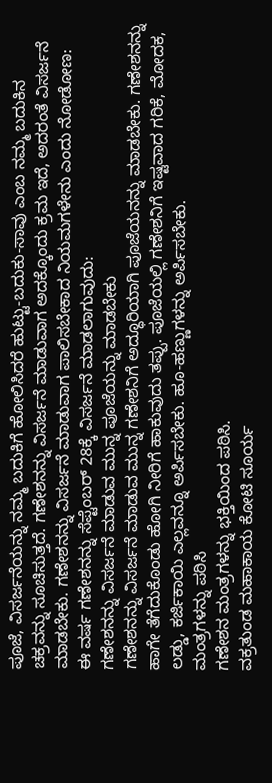ಪೂಜೆ, ವಿಸರ್ಜನೆಯನ್ನು ನಮ್ಮ ಬದುಕಿಗೆ ಹೋಲಿಸಿದರೆ ಹುಟ್ಟು-ಬದುಕು-ಸಾವು ಎಂಬ ನಮ್ಮ ಬದುಕಿನ ಚಕ್ರವನ್ನು ಸೂಚಿಸುತ್ತದೆ. ಗಣೇಶನನ್ನು ವಿಸರ್ಜನೆ ಮಾಡುವಾಗ ಅದಕ್ಕೊಂದು ಕ್ರಮ ಇದೆ, ಅದರಂತೆ ವಿಸರ್ಜನೆ ಮಾಡಬೇಕು. ಗಣೇಶನನ್ನು ವಿಸರ್ಜನೆ ಮಾಡುವಾಗ ಪಾಲಿಸಬೇಕಾದ ನಿಯಮಗಳೇನು ಎಂದು ನೋಡೋಣ:
ಈ ವರ್ಷ ಗಣೇಶನನ್ನು ಸೆಪ್ಟೆಂಬರ್ 28ಕ್ಕೆ ವಿಸರ್ಜನೆ ಮಾಡಲಾಗುವುದು:
ಗಣೇಶನನ್ನು ವಿಸರ್ಜನೆ ಮಾಡುವ ಮುನ್ನ ಪೂಜೆಯನ್ನು ಮಾಡಬೇಕು
ಗಣೇಶನನ್ನು ವಿಸರ್ಜನೆ ಮಾಡುವ ಮುನ್ನ ಗಣೇಶನಿಗೆ ಅದ್ಧೂರಿಯಾಗಿ ಪೂಜೆಯನನ್ನು ಮಾಡಬೇಕು. ಗಣೇಶನನ್ನು ಹಾಗೇ ತೆಗೆದುಕೊಂಡು ಹೋಗಿ ನೀರಿಗೆ ಹಾಕುವುದು ತಪ್ಪು. ಪೂಜೆಯಲ್ಲಿ ಗಣೇಶನಿಗೆ ಇಷ್ಟವಾದ ಗರಿಕೆ, ಮೋದಕ, ಲಡ್ಡು, ಕರ್ಜಿಕಾಯಿ ಎಲ್ಲವನ್ನೂ ಅರ್ಪಿಸಬೇಕು. ಹೂ-ಹಣ್ಣುಗಳನ್ನು ಅರ್ಪಿಸಬೇಕು.
ಮಂತ್ರಗಳನ್ನು ಪಠಿಸಿ
ಗಣೇಶನ ಮಂತ್ರಗಳನ್ನು ಭಕ್ತಿಯಿಂದ ಪಠಿಸಿ.
ವಕ್ರತುಂಡ ಮಹಾಕಾಯ ಕೋಟಿ ಸೂರ್ಯ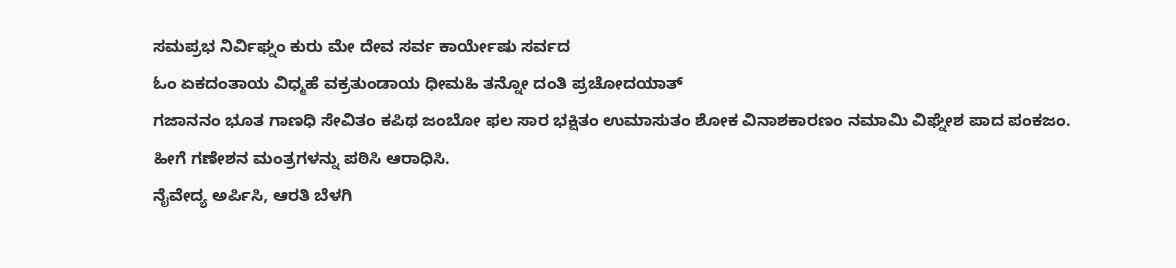ಸಮಪ್ರಭ ನಿರ್ವಿಘ್ನಂ ಕುರು ಮೇ ದೇವ ಸರ್ವ ಕಾರ್ಯೇಷು ಸರ್ವದ
ಓಂ ಏಕದಂತಾಯ ವಿಧ್ಮಹೆ ವಕ್ರತುಂಡಾಯ ಧೀಮಹಿ ತನ್ನೋ ದಂತಿ ಪ್ರಚೋದಯಾತ್
ಗಜಾನನಂ ಭೂತ ಗಾಣಧಿ ಸೇವಿತಂ ಕಪಿಥ ಜಂಬೋ ಫಲ ಸಾರ ಭಕ್ಷಿತಂ ಉಮಾಸುತಂ ಶೋಕ ವಿನಾಶಕಾರಣಂ ನಮಾಮಿ ವಿಘ್ನೇಶ ಪಾದ ಪಂಕಜಂ.
ಹೀಗೆ ಗಣೇಶನ ಮಂತ್ರಗಳನ್ನು ಪಠಿಸಿ ಆರಾಧಿಸಿ.
ನೈವೇದ್ಯ ಅರ್ಪಿಸಿ, ಆರತಿ ಬೆಳಗಿ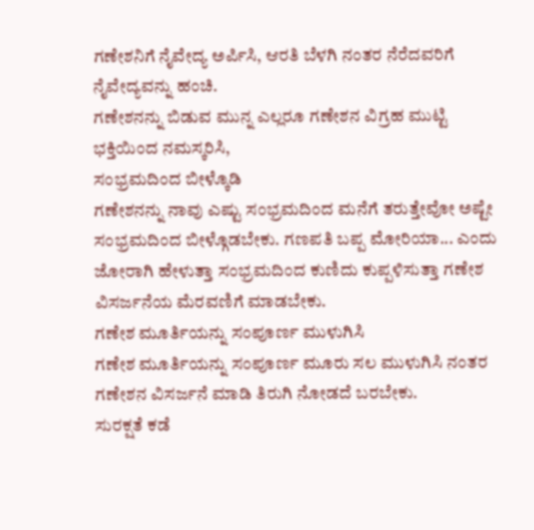ಗಣೇಶನಿಗೆ ನೈವೇದ್ಯ ಅರ್ಪಿಸಿ, ಆರತಿ ಬೆಳಗಿ ನಂತರ ನೆರೆದವರಿಗೆ ನೈವೇದ್ಯವನ್ನು ಹಂಚಿ.
ಗಣೇಶನನ್ನು ಬಿಡುವ ಮುನ್ನ ಎಲ್ಲರೂ ಗಣೇಶನ ವಿಗ್ರಹ ಮುಟ್ಟಿ ಭಕ್ತಿಯಿಂದ ನಮಸ್ಕರಿಸಿ,
ಸಂಭ್ರಮದಿಂದ ಬೀಳ್ಕೊಡಿ
ಗಣೇಶನನ್ನು ನಾವು ಎಷ್ಟು ಸಂಭ್ರಮದಿಂದ ಮನೆಗೆ ತರುತ್ತೇವೋ ಅಷ್ಟೇ ಸಂಭ್ರಮದಿಂದ ಬೀಳ್ಗೊಡಬೇಕು. ಗಣಪತಿ ಬಪ್ಪ ಮೋರಿಯಾ... ಎಂದು ಜೋರಾಗಿ ಹೇಳುತ್ತಾ ಸಂಭ್ರಮದಿಂದ ಕುಣಿದು ಕುಪ್ಪಳಿಸುತ್ತಾ ಗಣೇಶ ವಿಸರ್ಜನೆಯ ಮೆರವಣಿಗೆ ಮಾಡಬೇಕು.
ಗಣೇಶ ಮೂರ್ತಿಯನ್ನು ಸಂಪೂರ್ಣ ಮುಳುಗಿಸಿ
ಗಣೇಶ ಮೂರ್ತಿಯನ್ನು ಸಂಪೂರ್ಣ ಮೂರು ಸಲ ಮುಳುಗಿಸಿ ನಂತರ ಗಣೇಶನ ವಿಸರ್ಜನೆ ಮಾಡಿ ತಿರುಗಿ ನೋಡದೆ ಬರಬೇಕು.
ಸುರಕ್ಷತೆ ಕಡೆ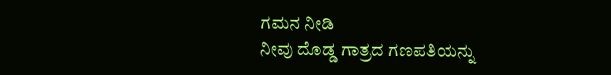ಗಮನ ನೀಡಿ
ನೀವು ದೊಡ್ಡ ಗಾತ್ರದ ಗಣಪತಿಯನ್ನು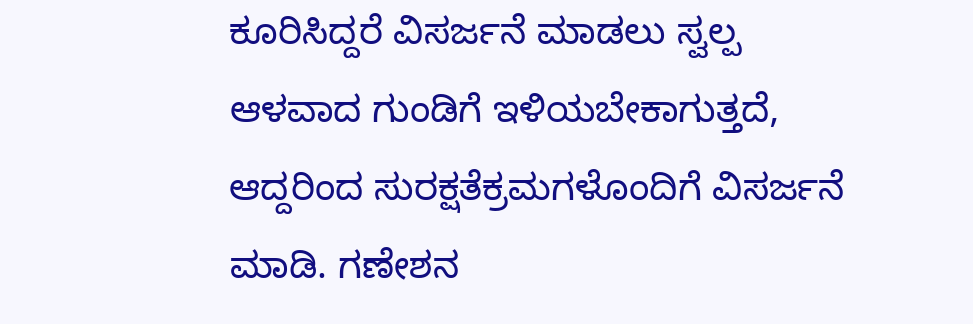ಕೂರಿಸಿದ್ದರೆ ವಿಸರ್ಜನೆ ಮಾಡಲು ಸ್ವಲ್ಪ ಆಳವಾದ ಗುಂಡಿಗೆ ಇಳಿಯಬೇಕಾಗುತ್ತದೆ, ಆದ್ದರಿಂದ ಸುರಕ್ಷತೆಕ್ರಮಗಳೊಂದಿಗೆ ವಿಸರ್ಜನೆ ಮಾಡಿ. ಗಣೇಶನ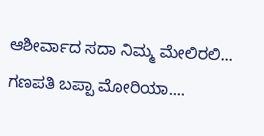ಆಶೀರ್ವಾದ ಸದಾ ನಿಮ್ಮ ಮೇಲಿರಲಿ... ಗಣಪತಿ ಬಪ್ಪಾ ಮೋರಿಯಾ....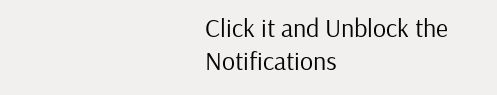Click it and Unblock the Notifications